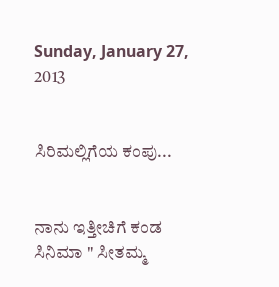Sunday, January 27, 2013


ಸಿರಿಮಲ್ಲಿಗೆಯ ಕಂಪು...


ನಾನು ಇತ್ತೀಚಿಗೆ ಕಂಡ ಸಿನಿಮಾ " ಸೀತಮ್ಮ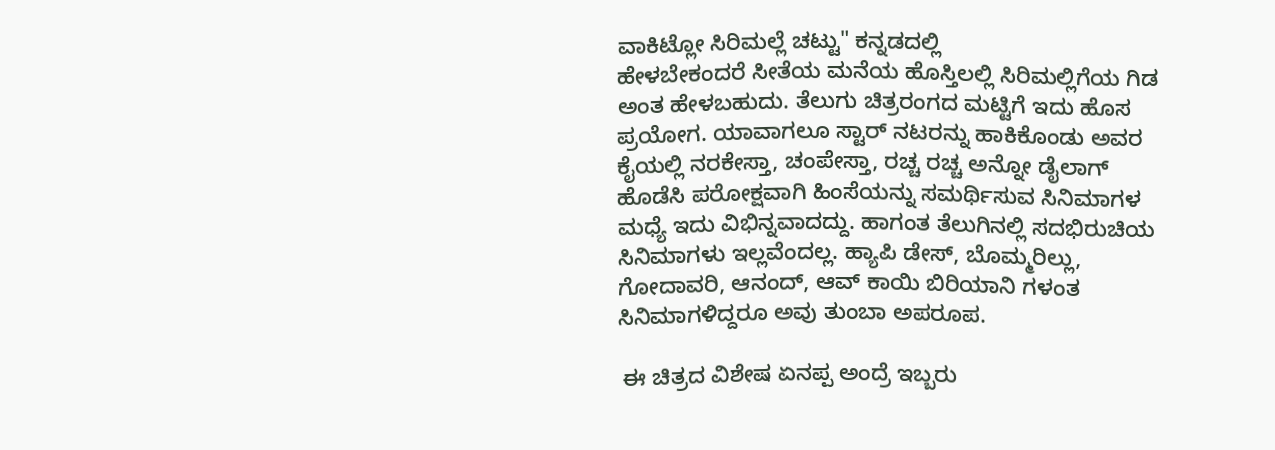ವಾಕಿಟ್ಲೋ ಸಿರಿಮಲ್ಲೆ ಚಟ್ಟು" ಕನ್ನಡದಲ್ಲಿ
ಹೇಳಬೇಕಂದರೆ ಸೀತೆಯ ಮನೆಯ ಹೊಸ್ತಿಲಲ್ಲಿ ಸಿರಿಮಲ್ಲಿಗೆಯ ಗಿಡ  ಅಂತ ಹೇಳಬಹುದು. ತೆಲುಗು ಚಿತ್ರರಂಗದ ಮಟ್ಟಿಗೆ ಇದು ಹೊಸ ಪ್ರಯೋಗ. ಯಾವಾಗಲೂ ಸ್ಟಾರ್ ನಟರನ್ನು ಹಾಕಿಕೊಂಡು ಅವರ ಕೈಯಲ್ಲಿ ನರಕೇಸ್ತಾ, ಚಂಪೇಸ್ತಾ, ರಚ್ಚ ರಚ್ಚ ಅನ್ನೋ ಡೈಲಾಗ್ ಹೊಡೆಸಿ ಪರೋಕ್ಷವಾಗಿ ಹಿಂಸೆಯನ್ನು ಸಮರ್ಥಿಸುವ ಸಿನಿಮಾಗಳ ಮಧ್ಯೆ ಇದು ವಿಭಿನ್ನವಾದದ್ದು. ಹಾಗಂತ ತೆಲುಗಿನಲ್ಲಿ ಸದಭಿರುಚಿಯ ಸಿನಿಮಾಗಳು ಇಲ್ಲವೆಂದಲ್ಲ. ಹ್ಯಾಪಿ ಡೇಸ್, ಬೊಮ್ಮರಿಲ್ಲು, ಗೋದಾವರಿ, ಆನಂದ್, ಆವ್ ಕಾಯಿ ಬಿರಿಯಾನಿ ಗಳಂತ ಸಿನಿಮಾಗಳಿದ್ದರೂ ಅವು ತುಂಬಾ ಅಪರೂಪ.

 ಈ ಚಿತ್ರದ ವಿಶೇಷ ಏನಪ್ಪ ಅಂದ್ರೆ ಇಬ್ಬರು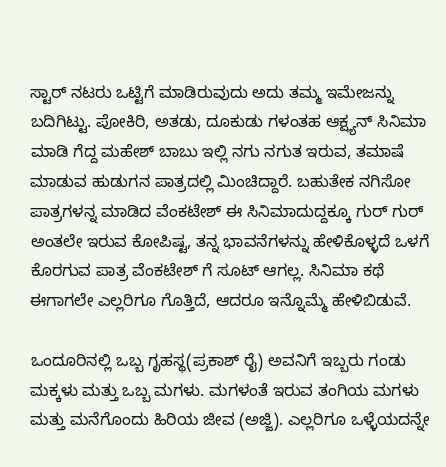ಸ್ಟಾರ್ ನಟರು ಒಟ್ಟಿಗೆ ಮಾಡಿರುವುದು ಅದು ತಮ್ಮ ಇಮೇಜನ್ನು ಬದಿಗಿಟ್ಟು. ಪೋಕಿರಿ, ಅತಡು, ದೂಕುಡು ಗಳಂತಹ ಆಕ್ಷ್ಯನ್ ಸಿನಿಮಾ ಮಾಡಿ ಗೆದ್ದ ಮಹೇಶ್ ಬಾಬು ಇಲ್ಲಿ ನಗು ನಗುತ ಇರುವ, ತಮಾಷೆ ಮಾಡುವ ಹುಡುಗನ ಪಾತ್ರದಲ್ಲಿ ಮಿಂಚಿದ್ದಾರೆ. ಬಹುತೇಕ ನಗಿಸೋ ಪಾತ್ರಗಳನ್ನ ಮಾಡಿದ ವೆಂಕಟೇಶ್ ಈ ಸಿನಿಮಾದುದ್ದಕ್ಕೂ ಗುರ್ ಗುರ್ ಅಂತಲೇ ಇರುವ ಕೋಪಿಷ್ಟ, ತನ್ನ ಭಾವನೆಗಳನ್ನು ಹೇಳಿಕೊಳ್ಳದೆ ಒಳಗೆ ಕೊರಗುವ ಪಾತ್ರ ವೆಂಕಟೇಶ್ ಗೆ ಸೂಟ್ ಆಗಲ್ಲ. ಸಿನಿಮಾ ಕಥೆ ಈಗಾಗಲೇ ಎಲ್ಲರಿಗೂ ಗೊತ್ತಿದೆ, ಆದರೂ ಇನ್ನೊಮ್ಮೆ ಹೇಳಿಬಿಡುವೆ.

ಒಂದೂರಿನಲ್ಲಿ ಒಬ್ಬ ಗೃಹಸ್ಥ(ಪ್ರಕಾಶ್ ರೈ) ಅವನಿಗೆ ಇಬ್ಬರು ಗಂಡು ಮಕ್ಕಳು ಮತ್ತು ಒಬ್ಬ ಮಗಳು. ಮಗಳಂತೆ ಇರುವ ತಂಗಿಯ ಮಗಳು ಮತ್ತು ಮನೆಗೊಂದು ಹಿರಿಯ ಜೀವ (ಅಜ್ಜಿ). ಎಲ್ಲರಿಗೂ ಒಳ್ಳೆಯದನ್ನೇ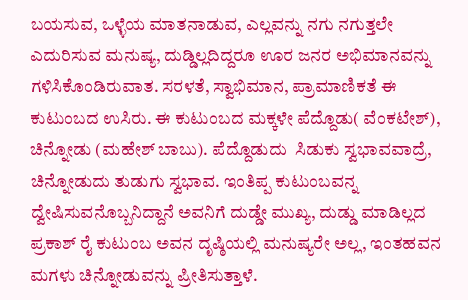ಬಯಸುವ, ಒಳ್ಳೆಯ ಮಾತನಾಡುವ, ಎಲ್ಲವನ್ನು ನಗು ನಗುತ್ತಲೇ ಎದುರಿಸುವ ಮನುಷ್ಯ, ದುಡ್ಡಿಲ್ಲದಿದ್ದರೂ ಊರ ಜನರ ಅಭಿಮಾನವನ್ನು ಗಳಿಸಿಕೊಂಡಿರುವಾತ. ಸರಳತೆ, ಸ್ವಾಭಿಮಾನ, ಪ್ರಾಮಾಣಿಕತೆ ಈ ಕುಟುಂಬದ ಉಸಿರು. ಈ ಕುಟುಂಬದ ಮಕ್ಕಳೇ ಪೆದ್ದೊಡು( ವೆಂಕಟೇಶ್), ಚಿನ್ನೋಡು (ಮಹೇಶ್ ಬಾಬು). ಪೆದ್ದೊಡುದು  ಸಿಡುಕು ಸ್ವಭಾವವಾದ್ರೆ, ಚಿನ್ನೋಡುದು ತುಡುಗು ಸ್ವಭಾವ. ಇಂತಿಪ್ಪ ಕುಟುಂಬವನ್ನ ದ್ವೇಷಿಸುವನೊಬ್ಬನಿದ್ದಾನೆ ಅವನಿಗೆ ದುಡ್ಡೇ ಮುಖ್ಯ, ದುಡ್ಡು ಮಾಡಿಲ್ಲದ ಪ್ರಕಾಶ್ ರೈ ಕುಟುಂಬ ಅವನ ದೃಷ್ಠಿಯಲ್ಲಿ ಮನುಷ್ಯರೇ ಅಲ್ಲ, ಇಂತಹವನ ಮಗಳು ಚಿನ್ನೋಡುವನ್ನು ಪ್ರೀತಿಸುತ್ತಾಳೆ.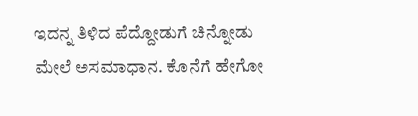ಇದನ್ನ ತಿಳಿದ ಪೆದ್ದೋಡುಗೆ ಚಿನ್ನೋಡು ಮೇಲೆ ಅಸಮಾಧಾನ. ಕೊನೆಗೆ ಹೇಗೋ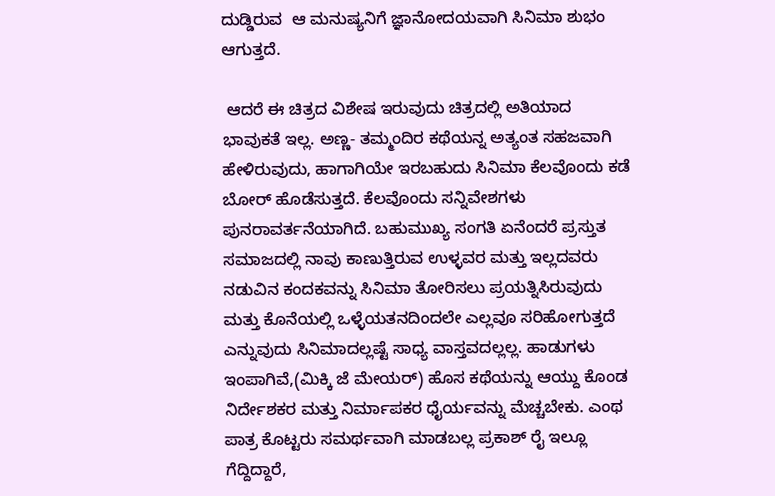ದುಡ್ಡಿರುವ  ಆ ಮನುಷ್ಯನಿಗೆ ಜ್ಞಾನೋದಯವಾಗಿ ಸಿನಿಮಾ ಶುಭಂ ಆಗುತ್ತದೆ.

 ಆದರೆ ಈ ಚಿತ್ರದ ವಿಶೇಷ ಇರುವುದು ಚಿತ್ರದಲ್ಲಿ ಅತಿಯಾದ ಭಾವುಕತೆ ಇಲ್ಲ. ಅಣ್ಣ- ತಮ್ಮಂದಿರ ಕಥೆಯನ್ನ ಅತ್ಯಂತ ಸಹಜವಾಗಿ ಹೇಳಿರುವುದು, ಹಾಗಾಗಿಯೇ ಇರಬಹುದು ಸಿನಿಮಾ ಕೆಲವೊಂದು ಕಡೆ ಬೋರ್ ಹೊಡೆಸುತ್ತದೆ. ಕೆಲವೊಂದು ಸನ್ನಿವೇಶಗಳು ಪುನರಾವರ್ತನೆಯಾಗಿದೆ. ಬಹುಮುಖ್ಯ ಸಂಗತಿ ಏನೆಂದರೆ ಪ್ರಸ್ತುತ ಸಮಾಜದಲ್ಲಿ ನಾವು ಕಾಣುತ್ತಿರುವ ಉಳ್ಳವರ ಮತ್ತು ಇಲ್ಲದವರು ನಡುವಿನ ಕಂದಕವನ್ನು ಸಿನಿಮಾ ತೋರಿಸಲು ಪ್ರಯತ್ನಿಸಿರುವುದು ಮತ್ತು ಕೊನೆಯಲ್ಲಿ ಒಳ್ಳೆಯತನದಿಂದಲೇ ಎಲ್ಲವೂ ಸರಿಹೋಗುತ್ತದೆ ಎನ್ನುವುದು ಸಿನಿಮಾದಲ್ಲಷ್ಟೆ ಸಾಧ್ಯ ವಾಸ್ತವದಲ್ಲಲ್ಲ. ಹಾಡುಗಳು ಇಂಪಾಗಿವೆ,(ಮಿಕ್ಕಿ ಜೆ ಮೇಯರ್) ಹೊಸ ಕಥೆಯನ್ನು ಆಯ್ದು ಕೊಂಡ ನಿರ್ದೇಶಕರ ಮತ್ತು ನಿರ್ಮಾಪಕರ ಧೈರ್ಯವನ್ನು ಮೆಚ್ಚಬೇಕು. ಎಂಥ ಪಾತ್ರ ಕೊಟ್ಟರು ಸಮರ್ಥವಾಗಿ ಮಾಡಬಲ್ಲ ಪ್ರಕಾಶ್ ರೈ ಇಲ್ಲೂ ಗೆದ್ದಿದ್ದಾರೆ,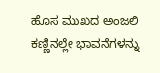ಹೊಸ ಮುಖದ ಅಂಜಲಿ ಕಣ್ಣಿನಲ್ಲೇ ಭಾವನೆಗಳನ್ನು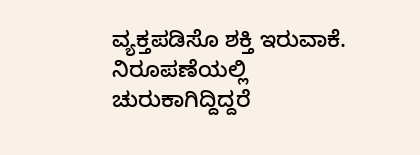ವ್ಯಕ್ತಪಡಿಸೊ ಶಕ್ತಿ ಇರುವಾಕೆ. ನಿರೂಪಣೆಯಲ್ಲಿ ಚುರುಕಾಗಿದ್ದಿದ್ದರೆ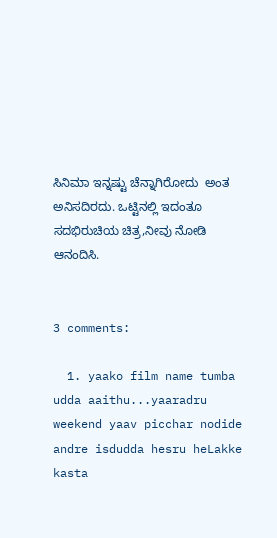ಸಿನಿಮಾ ಇನ್ನಷ್ಟು ಚೆನ್ನಾಗಿರೋದು  ಅಂತ ಅನಿಸದಿರದು. ಒಟ್ಟಿನಲ್ಲಿ ಇದಂತೂ ಸದಭಿರುಚಿಯ ಚಿತ್ರ,ನೀವು ನೋಡಿ ಆನಂದಿಸಿ.


3 comments:

  1. yaako film name tumba udda aaithu...yaaradru weekend yaav picchar nodide andre isdudda hesru heLakke kasta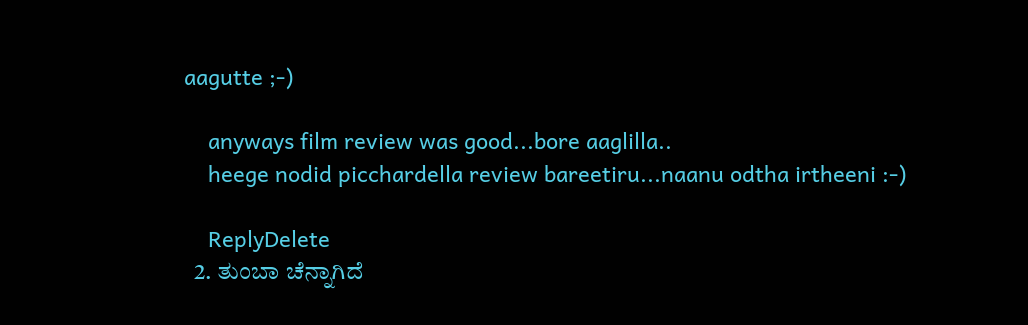aagutte ;-)

    anyways film review was good...bore aaglilla..
    heege nodid picchardella review bareetiru...naanu odtha irtheeni :-)

    ReplyDelete
  2. ತುಂಬಾ ಚೆನ್ನಾಗಿದೆ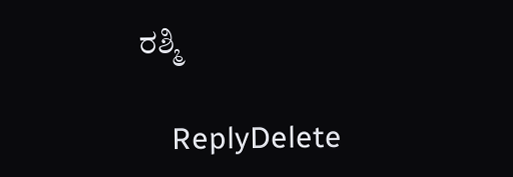ರಶ್ಮಿ

    ReplyDelete